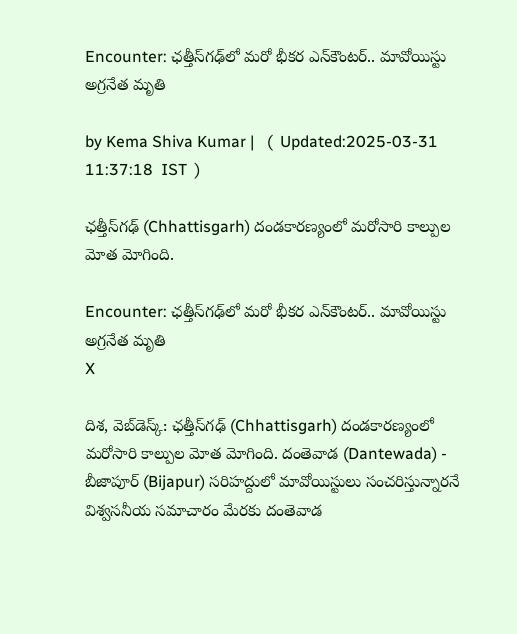Encounter: ఛత్తీస్‌గఢ్‌లో మరో భీకర ఎన్‌కౌంటర్.. మావోయిస్టు అగ్రనేత మృతి

by Kema Shiva Kumar |   (  Updated:2025-03-31 11:37:18  IST  )

ఛత్తీస్‌గఢ్‌ (Chhattisgarh) దండకారణ్యంలో మరోసారి కాల్పుల మోత మోగింది.

Encounter: ఛత్తీస్‌గఢ్‌లో మరో భీకర ఎన్‌కౌంటర్.. మావోయిస్టు అగ్రనేత మృతి
X

దిశ, వెబ్‌‌డెస్క్: ఛత్తీస్‌గఢ్‌ (Chhattisgarh) దండకారణ్యంలో మరోసారి కాల్పుల మోత మోగింది. దంతెవాడ (Dantewada) - బీజాపూర్ (Bijapur) సరిహద్దులో మావోయిస్టులు సంచరిస్తున్నారనే విశ్వసనీయ సమాచారం మేరకు దంతెవాడ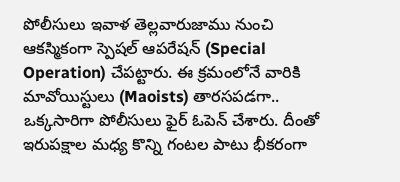పోలీసులు ఇవాళ తెల్లవారుజాము నుంచి ఆకస్మికంగా స్పెషల్ ఆపరేషన్ (Special Operation) చేపట్టారు. ఈ క్రమంలోనే వారికి మావోయిస్టులు (Maoists) తారసపడగా.. ఒక్కసారిగా పోలీసులు ఫైర్ ఓపెన్ చేశారు. దీంతో ఇరుపక్షాల మధ్య కొన్ని గంటల పాటు భీకరంగా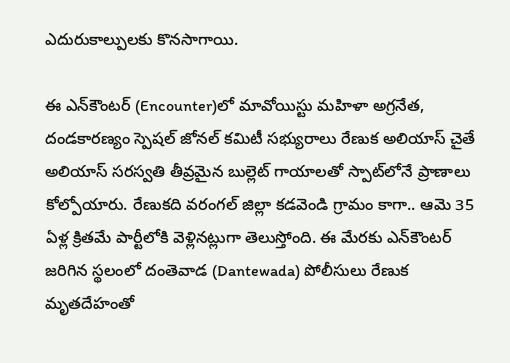ఎదురుకాల్పులకు కొనసాగాయి.

ఈ ఎన్‌కౌంటర్ (Encounter)లో మావోయిస్టు మహిళా అగ్రనేత, దండకారణ్యం స్పెషల్ జోనల్ కమిటీ సభ్యురాలు రేణుక అలియాస్ చైతే అలియాస్ సరస్వతి తీవ్రమైన బుల్లెట్ గాయాలతో స్పాట్‌లోనే ప్రాణాలు కోల్పోయారు. రేణుకది వరంగల్ జిల్లా కడవెండి గ్రామం కాగా.. ఆమె 35 ఏళ్ల క్రితమే పార్టీలోకి వెళ్లినట్లుగా తెలుస్తోంది. ఈ మేరకు ఎన్‌కౌంటర్ జరిగిన స్థలంలో దంతెవాడ (Dantewada) పోలీసులు రేణుక మృతదేహంతో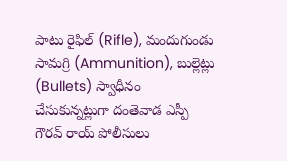పాటు రైఫిల్ (Rifle), మందుగుండు సామగ్రి (Ammunition), బుల్లెట్లు (Bullets) స్వాధీనం చేసుకున్నట్లుగా దంతెవాడ ఎస్పీ గౌరవ్ రాయ్ పోలీసులు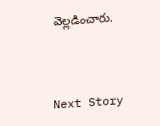వెల్లడించారు.



Next Story